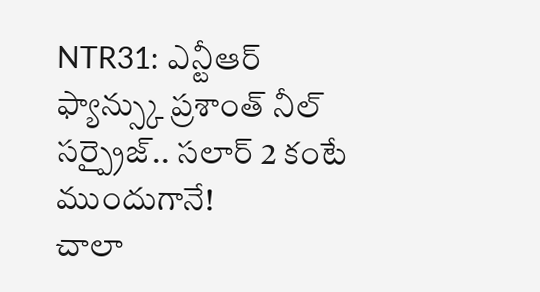NTR31: ఎన్టీఆర్ ఫ్యాన్స్కు ప్రశాంత్ నీల్ సర్ప్రైజ్.. సలార్ 2 కంటే ముందుగానే!
చాలా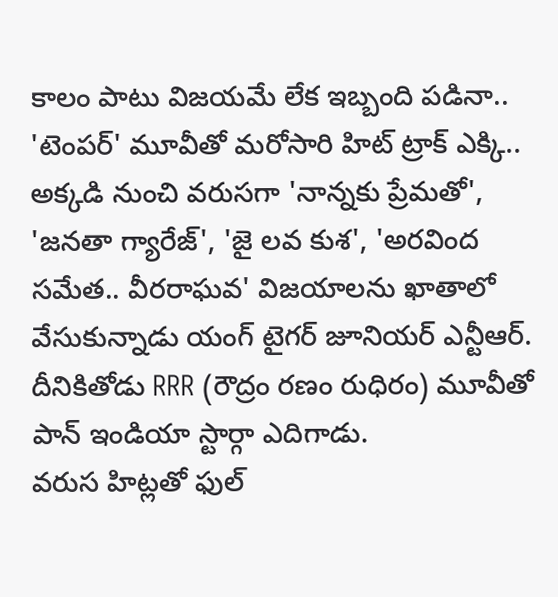కాలం పాటు విజయమే లేక ఇబ్బంది పడినా.. 'టెంపర్' మూవీతో మరోసారి హిట్ ట్రాక్ ఎక్కి.. అక్కడి నుంచి వరుసగా 'నాన్నకు ప్రేమతో', 'జనతా గ్యారేజ్', 'జై లవ కుశ', 'అరవింద సమేత.. వీరరాఘవ' విజయాలను ఖాతాలో వేసుకున్నాడు యంగ్ టైగర్ జూనియర్ ఎన్టీఆర్. దీనికితోడు RRR (రౌద్రం రణం రుధిరం) మూవీతో పాన్ ఇండియా స్టార్గా ఎదిగాడు.
వరుస హిట్లతో ఫుల్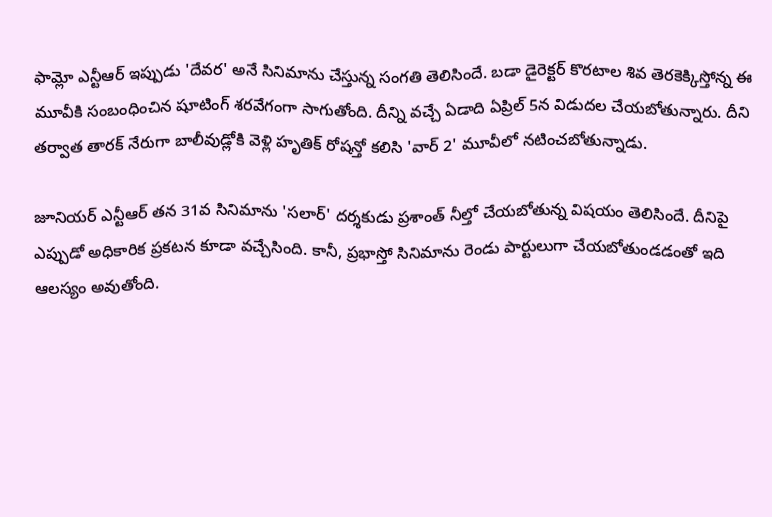ఫామ్లో ఎన్టీఆర్ ఇప్పుడు 'దేవర' అనే సినిమాను చేస్తున్న సంగతి తెలిసిందే. బడా డైరెక్టర్ కొరటాల శివ తెరకెక్కిస్తోన్న ఈ మూవీకి సంబంధించిన షూటింగ్ శరవేగంగా సాగుతోంది. దీన్ని వచ్చే ఏడాది ఏప్రిల్ 5న విడుదల చేయబోతున్నారు. దీని తర్వాత తారక్ నేరుగా బాలీవుడ్లోకి వెళ్లి హృతిక్ రోషన్తో కలిసి 'వార్ 2' మూవీలో నటించబోతున్నాడు.

జూనియర్ ఎన్టీఆర్ తన 31వ సినిమాను 'సలార్' దర్శకుడు ప్రశాంత్ నీల్తో చేయబోతున్న విషయం తెలిసిందే. దీనిపై ఎప్పుడో అధికారిక ప్రకటన కూడా వచ్చేసింది. కానీ, ప్రభాస్తో సినిమాను రెండు పార్టులుగా చేయబోతుండడంతో ఇది ఆలస్యం అవుతోంది.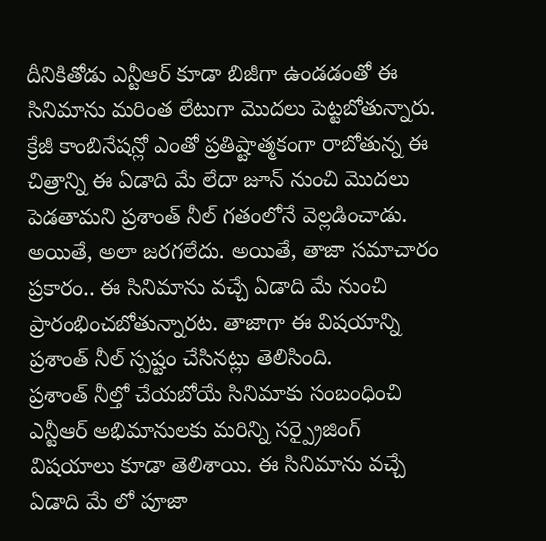దీనికితోడు ఎన్టీఆర్ కూడా బిజీగా ఉండడంతో ఈ సినిమాను మరింత లేటుగా మొదలు పెట్టబోతున్నారు.
క్రేజీ కాంబినేషన్లో ఎంతో ప్రతిష్టాత్మకంగా రాబోతున్న ఈ చిత్రాన్ని ఈ ఏడాది మే లేదా జూన్ నుంచి మొదలు పెడతామని ప్రశాంత్ నీల్ గతంలోనే వెల్లడించాడు. అయితే, అలా జరగలేదు. అయితే, తాజా సమాచారం ప్రకారం.. ఈ సినిమాను వచ్చే ఏడాది మే నుంచి ప్రారంభించబోతున్నారట. తాజాగా ఈ విషయాన్ని ప్రశాంత్ నీల్ స్పష్టం చేసినట్లు తెలిసింది.
ప్రశాంత్ నీల్తో చేయబోయే సినిమాకు సంబంధించి ఎన్టీఆర్ అభిమానులకు మరిన్ని సర్ప్రైజింగ్ విషయాలు కూడా తెలిశాయి. ఈ సినిమాను వచ్చే ఏడాది మే లో పూజా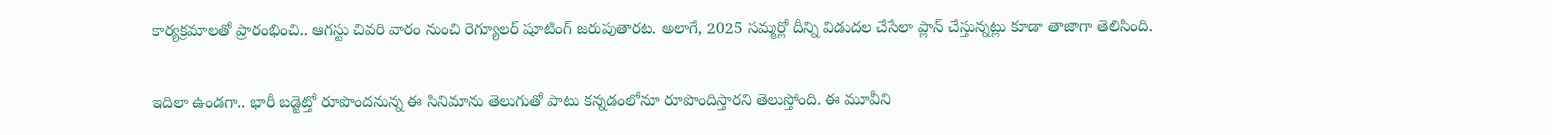కార్యక్రమాలతో ప్రారంభించి.. ఆగస్టు చివరి వారం నుంచి రెగ్యూలర్ షూటింగ్ జరుపుతారట. అలాగే, 2025 సమ్మర్లో దీన్ని విడుదల చేసేలా ప్లాన్ చేస్తున్నట్లు కూడా తాజాగా తెలిసింది.

ఇదిలా ఉండగా.. భారీ బడ్జెట్తో రూపొందనున్న ఈ సినిమాను తెలుగుతో పాటు కన్నడంలోనూ రూపొందిస్తారని తెలుస్తోంది. ఈ మూవీని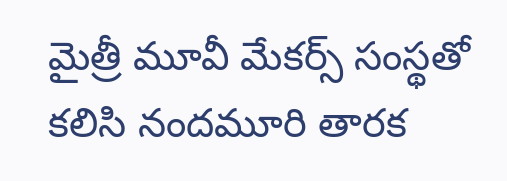మైత్రీ మూవీ మేకర్స్ సంస్థతో కలిసి నందమూరి తారక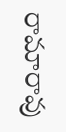రామారావు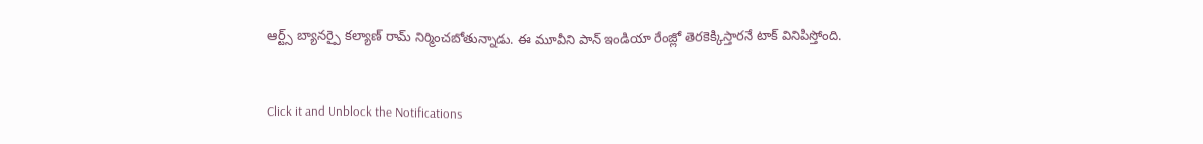ఆర్ట్స్ బ్యానర్పై కల్యాణ్ రామ్ నిర్మించబోతున్నాడు. ఈ మూవీని పాన్ ఇండియా రేంజ్లో తెరకెక్కిస్తారనే టాక్ వినిపిస్తోంది.


Click it and Unblock the Notifications